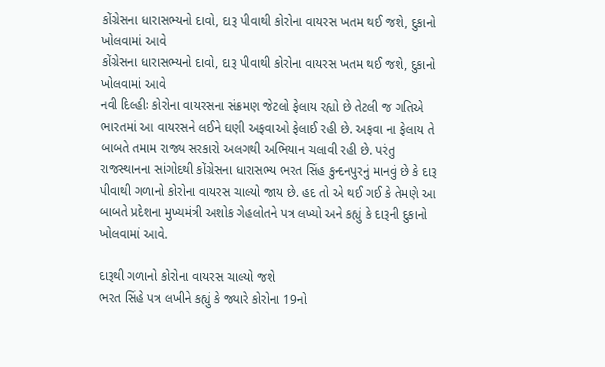કોંગ્રેસના ધારાસભ્યનો દાવો, દારૂ પીવાથી કોરોના વાયરસ ખતમ થઈ જશે, દુકાનો ખોલવામાં આવે
કોંગ્રેસના ધારાસભ્યનો દાવો, દારૂ પીવાથી કોરોના વાયરસ ખતમ થઈ જશે, દુકાનો ખોલવામાં આવે
નવી દિલ્હીઃ કોરોના વાયરસના સંક્રમણ જેટલો ફેલાય રહ્યો છે તેટલી જ ગતિએ ભારતમાં આ વાયરસને લઈને ઘણી અફવાઓ ફેલાઈ રહી છે. અફવા ના ફેલાય તે બાબતે તમામ રાજ્ય સરકારો અલગથી અભિયાન ચલાવી રહી છે. પરંતુ રાજસ્થાનના સાંગોદથી કોંગ્રેસના ધારાસભ્ય ભરત સિંહ કુન્દનપુરનું માનવું છે કે દારૂ પીવાથી ગળાનો કોરોના વાયરસ ચાલ્યો જાય છે. હદ તો એ થઈ ગઈ કે તેમણે આ બાબતે પ્રદેશના મુખ્યમંત્રી અશોક ગેહલોતને પત્ર લખ્યો અને કહ્યું કે દારૂની દુકાનો ખોલવામાં આવે.

દારૂથી ગળાનો કોરોના વાયરસ ચાલ્યો જશે
ભરત સિંહે પત્ર લખીને કહ્યું કે જ્યારે કોરોના 19નો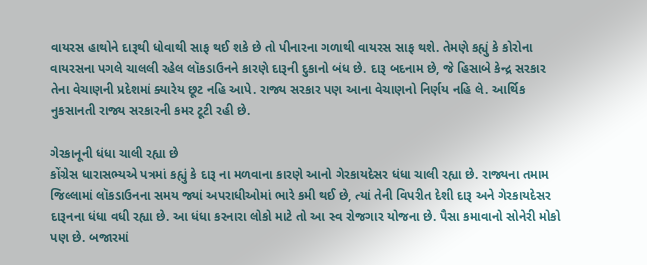વાયરસ હાથોને દારૂથી ધોવાથી સાફ થઈ શકે છે તો પીનારના ગળાથી વાયરસ સાફ થશે. તેમણે કહ્યું કે કોરોના વાયરસના પગલે ચાલલી રહેલ લૉકડાઉનને કારણે દારૂની દુકાનો બંધ છે. દારૂ બદનામ છે, જે હિસાબે કેન્દ્ર સરકાર તેના વેચાણની પ્રદેશમાં ક્યારેય છૂટ નહિ આપે. રાજ્ય સરકાર પણ આના વેચાણનો નિર્ણય નહિ લે. આર્થિક નુકસાનતી રાજ્ય સરકારની કમર ટૂટી રહી છે.

ગેરકાનૂની ધંધા ચાલી રહ્યા છે
કોંગ્રેસ ધારાસભ્યએ પત્રમાં કહ્યું કે દારૂ ના મળવાના કારણે આનો ગેરકાયદેસર ધંધા ચાલી રહ્યા છે. રાજ્યના તમામ જિલ્લામાં લૉકડાઉનના સમય જ્યાં અપરાધીઓમાં ભારે કમી થઈ છે, ત્યાં તેની વિપરીત દેશી દારૂ અને ગેરકાયદેસર દારૂનના ધંધા વધી રહ્યા છે. આ ધંધા કરનારા લોકો માટે તો આ સ્વ રોજગાર યોજના છે. પૈસા કમાવાનો સોનેરી મોકો પણ છે. બજારમાં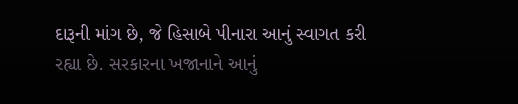દારૂની માંગ છે, જે હિસાબે પીનારા આનું સ્વાગત કરી રહ્યા છે. સરકારના ખજાનાને આનું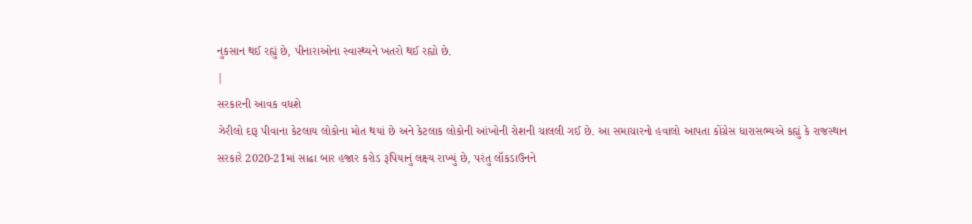નુકસાન થઈ રહ્યું છે, પીનારાઓના સ્વાસ્થ્યને ખતરો થઈ રહ્યો છે.
|
સરકારની આવક વધશે
ઝેરીલો દારૂ પીવાના કેટલાય લોકોના મોત થયાં છે અને કેટલાક લોકોની આંખોની રોશની ચાલલી ગઈ છે. આ સમાચારનો હવાલો આપતા કોંગ્રેસ ધારાસભ્યએ કહ્યું કે રાજસ્થાન સરકારે 2020-21માં સાઢા બાર હજાર કરોડ રૂપિયાનું લક્ષ્ય રાખ્યું છે, પરંતુ લૉકડાઉનને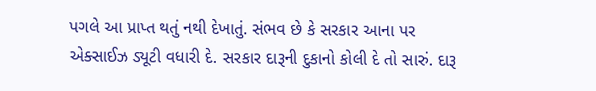પગલે આ પ્રાપ્ત થતું નથી દેખાતું. સંભવ છે કે સરકાર આના પર એક્સાઈઝ ડ્યૂટી વધારી દે. સરકાર દારૂની દુકાનો કોલી દે તો સારું. દારૂ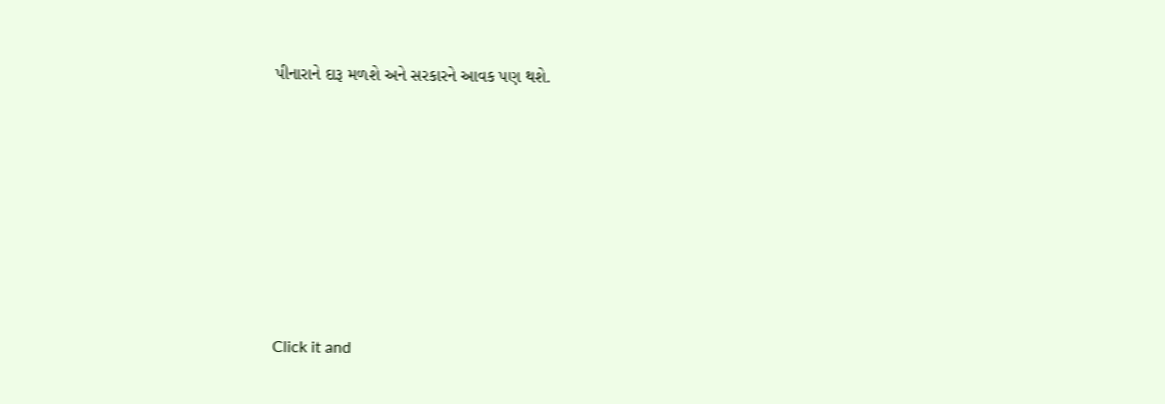પીનારાને દારૂ મળશે અને સરકારને આવક પણ થશે.












Click it and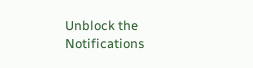Unblock the Notifications